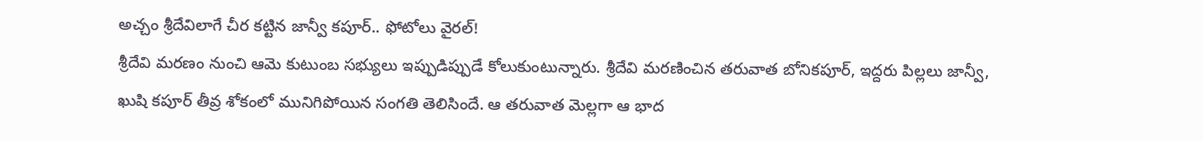అచ్చం శ్రీదేవిలాగే చీర కట్టిన జాన్వీ కపూర్.. ఫోటోలు వైరల్!
శ్రీదేవి మరణం నుంచి ఆమె కుటుంబ సభ్యులు ఇప్పుడిప్పుడే కోలుకుంటున్నారు. శ్రీదేవి మరణించిన తరువాత బోనికపూర్, ఇద్దరు పిల్లలు జాన్వీ, ఖుషి కపూర్ తీవ్ర శోకంలో మునిగిపోయిన సంగతి తెలిసిందే. ఆ తరువాత మెల్లగా ఆ భాద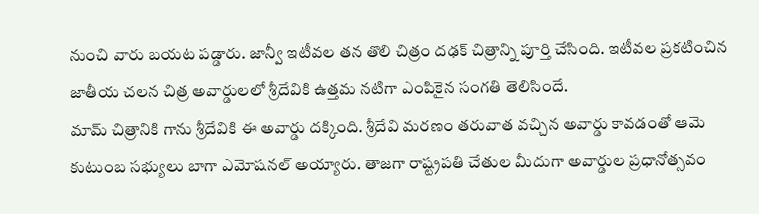నుంచి వారు బయట పడ్డారు. జాన్వీ ఇటీవల తన తొలి చిత్రం దఢక్ చిత్రాన్ని పూర్తి చేసింది. ఇటీవల ప్రకటించిన జాతీయ చలన చిత్ర అవార్డులలో శ్రీదేవికి ఉత్తమ నటిగా ఎంపికైన సంగతి తెలిసిందే.
మామ్ చిత్రానికి గాను శ్రీదేవికి ఈ అవార్డు దక్కింది. శ్రీదేవి మరణం తరువాత వచ్చిన అవార్డు కావడంతో ఆమె కుటుంబ సభ్యులు బాగా ఎమోషనల్ అయ్యారు. తాజగా రాష్ట్రపతి చేతుల మీదుగా అవార్డుల ప్రధానోత్సవం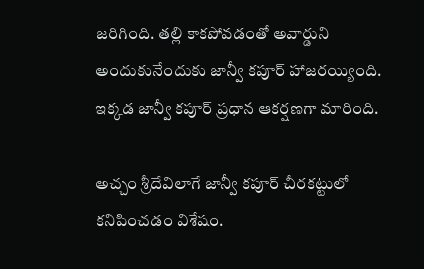జరిగింది. తల్లి కాకపోవడంతో అవార్డుని అందుకునేందుకు జాన్వీ కపూర్ హాజరయ్యింది. ఇక్కడ జాన్వీ కపూర్ ప్రధాన ఆకర్షణగా మారింది.

అచ్చం శ్రీదేవిలాగే జాన్వీ కపూర్ చీరకట్టులో కనిపించడం విశేషం.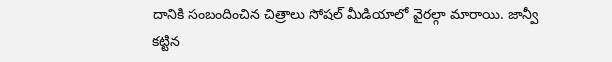దానికి సంబందించిన చిత్రాలు సోషల్ మీడియాలో వైరల్గా మారాయి. జాన్వీ కట్టిన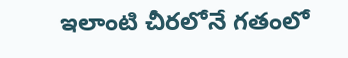ఇలాంటి చీరలోనే గతంలో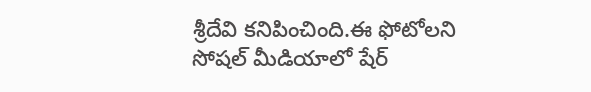శ్రీదేవి కనిపించింది.ఈ ఫోటోలని సోషల్ మీడియాలో షేర్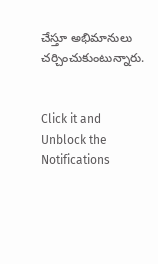చేస్తూ అభిమానులు చర్చించుకుంటున్నారు.


Click it and Unblock the Notifications